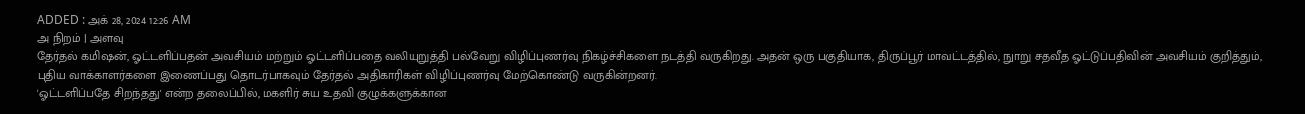ADDED : அக் 28, 2024 12:26 AM
அ நிறம் | அளவு
தேர்தல் கமிஷன், ஓட்டளிப்பதன் அவசியம் மற்றும் ஓட்டளிப்பதை வலியுறுத்தி பல்வேறு விழிப்புணர்வு நிகழ்ச்சிகளை நடத்தி வருகிறது. அதன் ஒரு பகுதியாக, திருப்பூர் மாவட்டத்தில், நுாறு சதவீத ஓட்டுப்பதிவின் அவசியம் குறித்தும், புதிய வாக்காளர்களை இணைப்பது தொடர்பாகவும் தேர்தல் அதிகாரிகள் விழிப்புணர்வு மேற்கொண்டு வருகின்றனர்.
'ஓட்டளிப்பதே சிறந்தது' என்ற தலைப்பில், மகளிர் சுய உதவி குழுக்களுக்கான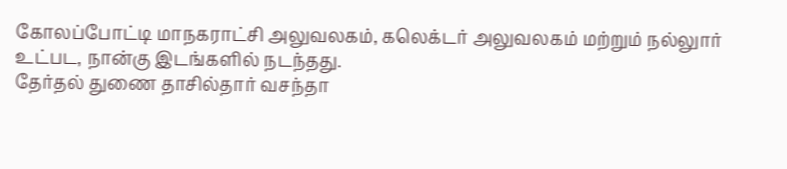கோலப்போட்டி மாநகராட்சி அலுவலகம், கலெக்டர் அலுவலகம் மற்றும் நல்லுார் உட்பட, நான்கு இடங்களில் நடந்தது.
தேர்தல் துணை தாசில்தார் வசந்தா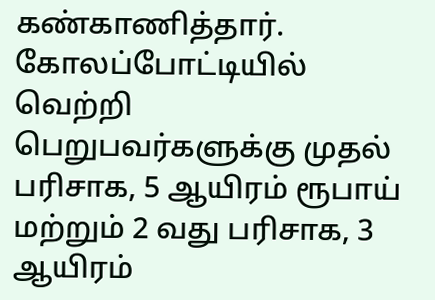கண்காணித்தார். கோலப்போட்டியில் வெற்றி பெறுபவர்களுக்கு முதல் பரிசாக, 5 ஆயிரம் ரூபாய் மற்றும் 2 வது பரிசாக, 3 ஆயிரம்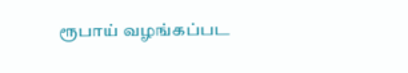ரூபாய் வழங்கப்பட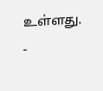உள்ளது.
-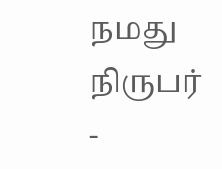நமது நிருபர் -